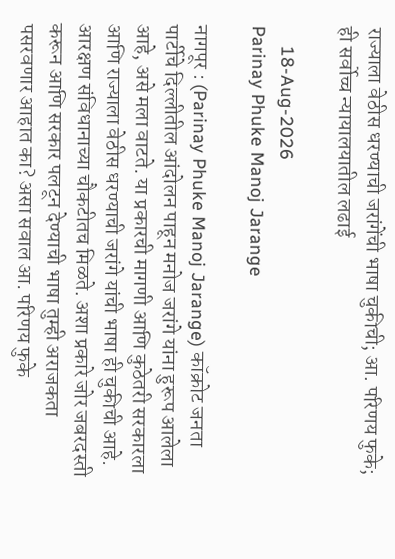राज्याला वेठीस धरण्याची जरांगेंची भाषा चुकीची; आ. परिणय फुके; ही सर्वोच्च न्यायालयातील लढाई

    18-Aug-2026
Parinay Phuke Manoj Jarange

नागपूर : (Parinay Phuke Manoj Jarange) कॉक्रोट जनता पार्टीचे दिल्लीतील आंदोलन पाहून मनोज जरांगे यांना हुरूप आलेला आहे, असे मला वाटते. या प्रकारची मागणी आणि कुठेतरी सरकारला आणि राज्याला वेठीस धरण्याची जरांगे यांची भाषा ही चुकीची आहे. आरक्षण संविधानाच्या चौकटीतच मिळते. अशा प्रकारे जोर जबरदस्ती करून आणि सरकार पलटून देण्याची भाषा तुम्ही अराजकता पसरवणार आहात का? असा सवाल आ. परिणय फुके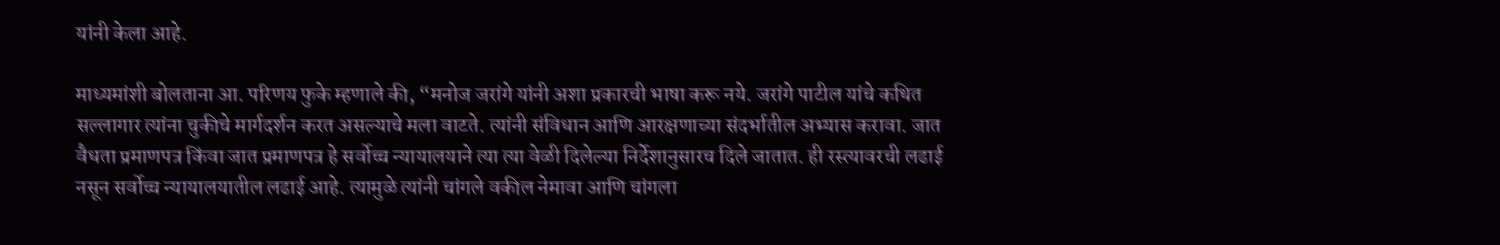यांनी केला आहे.

माध्यमांशी बोलताना आ. परिणय फुके म्हणाले की, “मनोज जरांगे यांनी अशा प्रकारची भाषा करू नये. जरांगे पाटील यांचे कथित सल्लागार त्यांना चुकीचे मार्गदर्शन करत असल्याचे मला वाटते. त्यांनी संविधान आणि आरक्षणाच्या संदर्भातील अभ्यास करावा. जात वैधता प्रमाणपत्र किंवा जात प्रमाणपत्र हे सर्वोच्च न्यायालयाने त्या त्या वेळी दिलेल्या निर्देशानुसारच दिले जातात. ही रस्त्यावरची लढाई नसून सर्वोच्च न्यायालयातील लढाई आहे. त्यामुळे त्यांनी चांगले वकील नेमावा आणि चांगला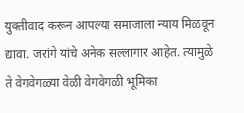युक्तीवाद करून आपल्या समाजाला न्याय मिळवून द्यावा. जरांगे यांचे अनेक सल्लागार आहेत. त्यामुळे ते वेगवेगळ्या वेळी वेगवेगळी भूमिका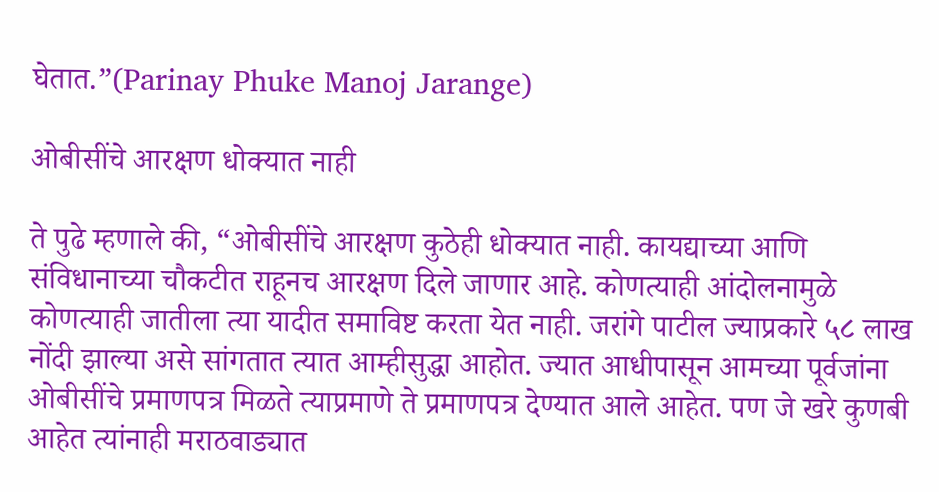घेतात.”(Parinay Phuke Manoj Jarange)

ओबीसींचे आरक्षण धोक्यात नाही

ते पुढे म्हणाले की, “ओबीसींचे आरक्षण कुठेही धोक्यात नाही. कायद्याच्या आणि संविधानाच्या चौकटीत राहूनच आरक्षण दिले जाणार आहे. कोणत्याही आंदोलनामुळे कोणत्याही जातीला त्या यादीत समाविष्ट करता येत नाही. जरांगे पाटील ज्याप्रकारे ५८ लाख नोंदी झाल्या असे सांगतात त्यात आम्हीसुद्धा आहोत. ज्यात आधीपासून आमच्या पूर्वजांना ओबीसींचे प्रमाणपत्र मिळते त्याप्रमाणे ते प्रमाणपत्र देण्यात आले आहेत. पण जे खरे कुणबी आहेत त्यांनाही मराठवाड्यात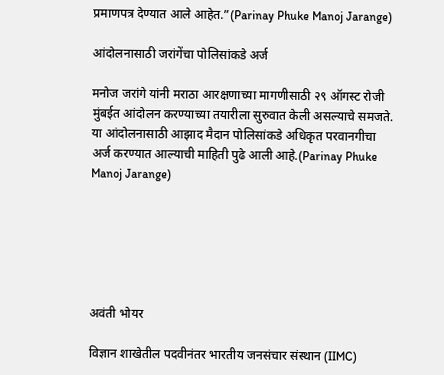प्रमाणपत्र देण्यात आले आहेत.”(Parinay Phuke Manoj Jarange)

आंदोलनासाठी जरांगेंचा पोलिसांकडे अर्ज

मनोज जरांगे यांनी मराठा आरक्षणाच्या मागणीसाठी २९ ऑगस्ट रोजी मुंबईत आंदोलन करण्याच्या तयारीला सुरुवात केली असल्याचे समजते. या आंदोलनासाठी आझाद मैदान पोलिसांकडे अधिकृत परवानगीचा अर्ज करण्यात आल्याची माहिती पुढे आली आहे.(Parinay Phuke Manoj Jarange)






अवंती भोयर

विज्ञान शाखेतील पदवीनंतर भारतीय जनसंचार संस्थान (IIMC)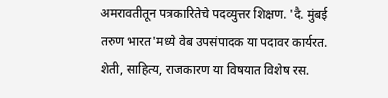अमरावतीतून पत्रकारितेचे पदव्युत्तर शिक्षण. 'दै. मुंबई तरुण भारत'मध्ये वेब उपसंपादक या पदावर कार्यरत. शेती, साहित्य, राजकारण या विषयात विशेष रस.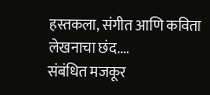हस्तकला, संगीत आणि कविता लेखनाचा छंद....
संबंधित मजकूर